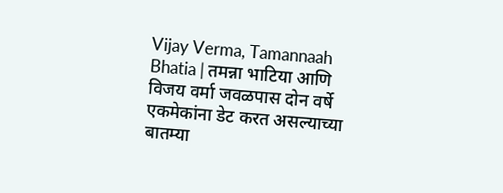Vijay Verma, Tamannaah Bhatia | तमन्ना भाटिया आणि विजय वर्मा जवळपास दोन वर्षे एकमेकांना डेट करत असल्याच्या बातम्या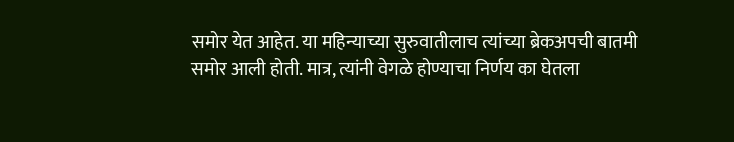समोर येत आहेत. या महिन्याच्या सुरुवातीलाच त्यांच्या ब्रेकअपची बातमी समोर आली होती. मात्र, त्यांनी वेगळे होण्याचा निर्णय का घेतला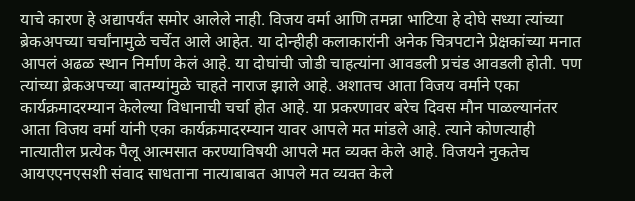याचे कारण हे अद्यापर्यंत समोर आलेले नाही. विजय वर्मा आणि तमन्ना भाटिया हे दोघे सध्या त्यांच्या ब्रेकअपच्या चर्चांनामुळे चर्चेत आले आहेत. या दोन्हीही कलाकारांनी अनेक चित्रपटाने प्रेक्षकांच्या मनात आपलं अढळ स्थान निर्माण केलं आहे. या दोघांची जोडी चाहत्यांना आवडली प्रचंड आवडली होती. पण त्यांच्या ब्रेकअपच्या बातम्यांमुळे चाहते नाराज झाले आहे. अशातच आता विजय वर्माने एका कार्यक्रमादरम्यान केलेल्या विधानाची चर्चा होत आहे. या प्रकरणावर बरेच दिवस मौन पाळल्यानंतर आता विजय वर्मा यांनी एका कार्यक्रमादरम्यान यावर आपले मत मांडले आहे. त्याने कोणत्याही नात्यातील प्रत्येक पैलू आत्मसात करण्याविषयी आपले मत व्यक्त केले आहे. विजयने नुकतेच आयएएनएसशी संवाद साधताना नात्याबाबत आपले मत व्यक्त केले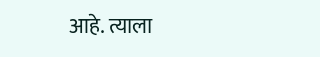आहे. त्याला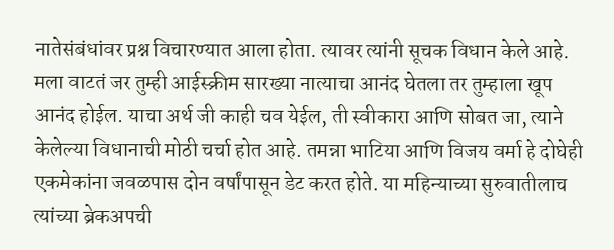नातेसंबंधांवर प्रश्न विचारण्यात आला होता. त्यावर त्यांनी सूचक विधान केले आहे. मला वाटतं जर तुम्ही आईस्क्रीम सारख्या नात्याचा आनंद घेतला तर तुम्हाला खूप आनंद होईल. याचा अर्थ जी काही चव येईल, ती स्वीकारा आणि सोबत जा, त्याने केलेल्या विधानाची मोठी चर्चा होत आहे. तमन्ना भाटिया आणि विजय वर्मा हे दोघेही एकमेकांना जवळपास दोन वर्षांपासून डेट करत होते. या महिन्याच्या सुरुवातीलाच त्यांच्या ब्रेकअपची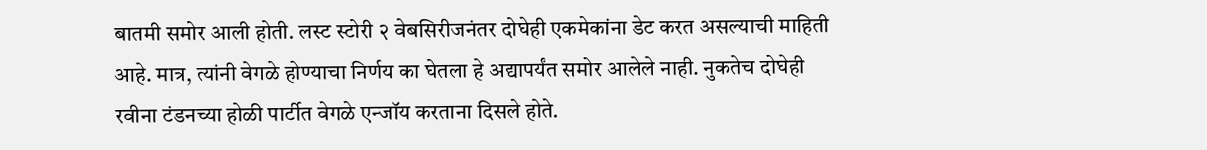बातमी समोर आली होती. लस्ट स्टोरी २ वेबसिरीजनंतर दोघेही एकमेकांना डेट करत असल्याची माहिती आहे. मात्र, त्यांनी वेगळे होण्याचा निर्णय का घेतला हे अद्यापर्यंत समोर आलेले नाही. नुकतेच दोघेही रवीना टंडनच्या होळी पार्टीत वेगळे एन्जॉय करताना दिसले होते.